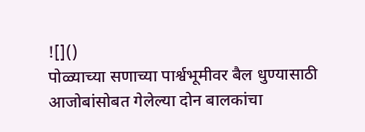![]()
पोळ्याच्या सणाच्या पार्श्वभूमीवर बैल धुण्यासाठी आजोबांसोबत गेलेल्या दोन बालकांचा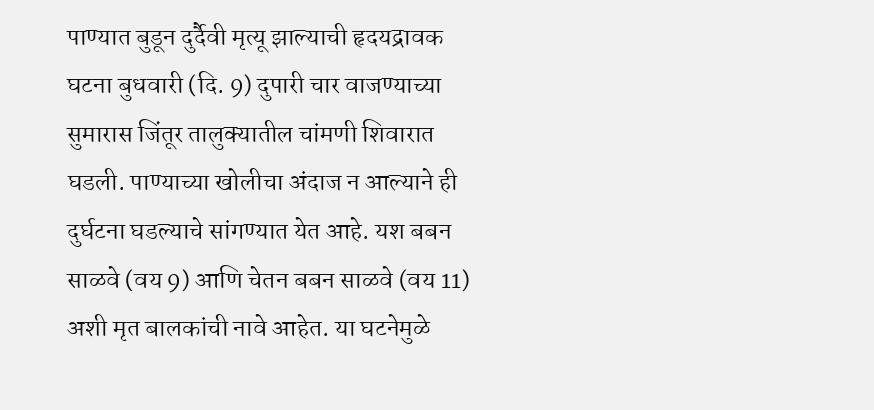पाण्यात बुडून दुर्दैवी मृत्यू झाल्याची हृदयद्रावक घटना बुधवारी (दि. 9) दुपारी चार वाजण्याच्या सुमारास जिंतूर तालुक्यातील चांमणी शिवारात घडली. पाण्याच्या खोलीचा अंदाज न आल्याने ही दुर्घटना घडल्याचे सांगण्यात येत आहे. यश बबन साळवे (वय 9) आणि चेतन बबन साळवे (वय 11) अशी मृत बालकांची नावे आहेत. या घटनेमुळे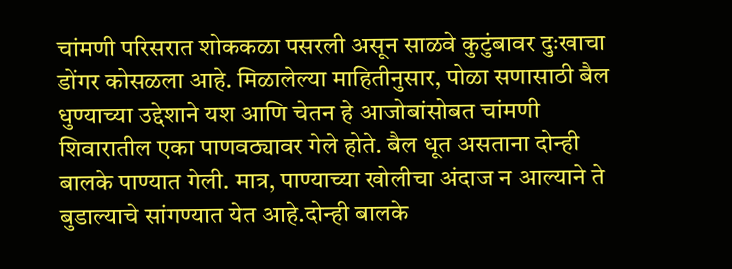चांमणी परिसरात शोककळा पसरली असून साळवे कुटुंबावर दुःखाचा डोंगर कोसळला आहे. मिळालेल्या माहितीनुसार, पोळा सणासाठी बैल धुण्याच्या उद्देशाने यश आणि चेतन हे आजोबांसोबत चांमणी शिवारातील एका पाणवठ्यावर गेले होते. बैल धूत असताना दोन्ही बालके पाण्यात गेली. मात्र, पाण्याच्या खोलीचा अंदाज न आल्याने ते बुडाल्याचे सांगण्यात येत आहे.दोन्ही बालके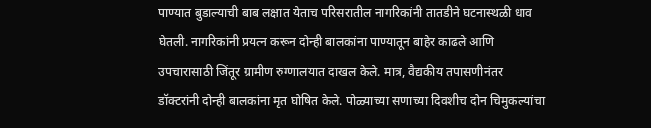पाण्यात बुडाल्याची बाब लक्षात येताच परिसरातील नागरिकांनी तातडीने घटनास्थळी धाव घेतली. नागरिकांनी प्रयत्न करून दोन्ही बालकांना पाण्यातून बाहेर काढले आणि उपचारासाठी जिंतूर ग्रामीण रुग्णालयात दाखल केले. मात्र, वैद्यकीय तपासणीनंतर डॉक्टरांनी दोन्ही बालकांना मृत घोषित केले. पोळ्याच्या सणाच्या दिवशीच दोन चिमुकल्यांचा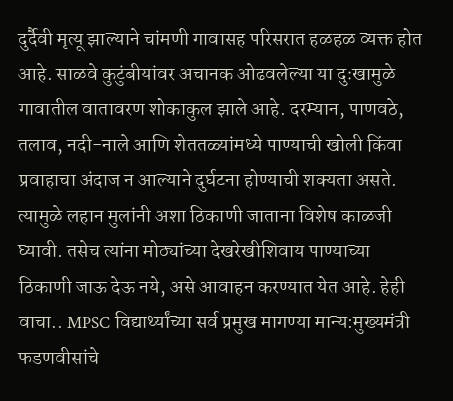दुर्दैवी मृत्यू झाल्याने चांमणी गावासह परिसरात हळहळ व्यक्त होत आहे. साळवे कुटुंबीयांवर अचानक ओढवलेल्या या दुःखामुळे गावातील वातावरण शोकाकुल झाले आहे. दरम्यान, पाणवठे, तलाव, नदी-नाले आणि शेततळ्यांमध्ये पाण्याची खोली किंवा प्रवाहाचा अंदाज न आल्याने दुर्घटना होण्याची शक्यता असते. त्यामुळे लहान मुलांनी अशा ठिकाणी जाताना विशेष काळजी घ्यावी. तसेच त्यांना मोठ्यांच्या देखरेखीशिवाय पाण्याच्या ठिकाणी जाऊ देऊ नये, असे आवाहन करण्यात येत आहे. हेही वाचा.. MPSC विद्यार्थ्यांच्या सर्व प्रमुख मागण्या मान्य:मुख्यमंत्री फडणवीसांचे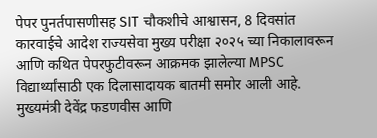पेपर पुनर्तपासणीसह SIT चौकशीचे आश्वासन, 8 दिवसांत कारवाईचे आदेश राज्यसेवा मुख्य परीक्षा २०२५ च्या निकालावरून आणि कथित पेपरफुटीवरून आक्रमक झालेल्या MPSC विद्यार्थ्यांसाठी एक दिलासादायक बातमी समोर आली आहे. मुख्यमंत्री देवेंद्र फडणवीस आणि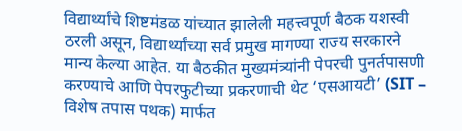विद्यार्थ्यांचे शिष्टमंडळ यांच्यात झालेली महत्त्वपूर्ण बैठक यशस्वी ठरली असून, विद्यार्थ्यांच्या सर्व प्रमुख मागण्या राज्य सरकारने मान्य केल्या आहेत. या बैठकीत मुख्यमंत्र्यांनी पेपरची पुनर्तपासणी करण्याचे आणि पेपरफुटीच्या प्रकरणाची थेट ‘एसआयटी’ (SIT – विशेष तपास पथक) मार्फत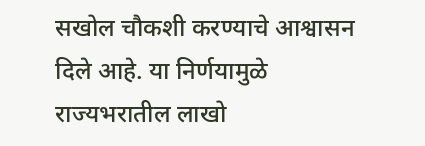सखोल चौकशी करण्याचे आश्वासन दिले आहे. या निर्णयामुळे राज्यभरातील लाखो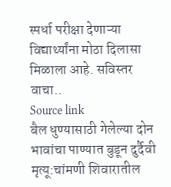स्पर्धा परीक्षा देणाऱ्या विद्यार्थ्यांना मोठा दिलासा मिळाला आहे. सविस्तर वाचा..
Source link
बैल धुण्यासाठी गेलेल्या दोन भावांचा पाण्यात बुडून दुर्दैवी मृत्यू:चांमणी शिवारातील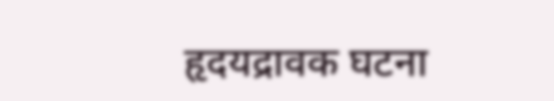हृदयद्रावक घटना